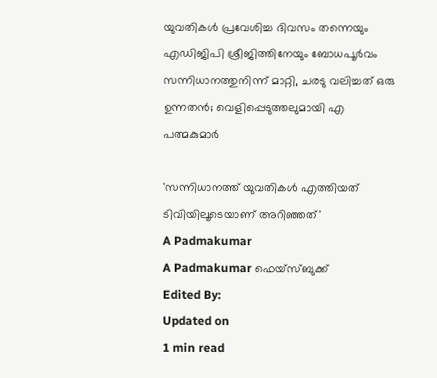യുവതികൾ പ്രവേശിച്ച ദിവസം തന്നെയും എഡിജിപി ശ്രീജിത്തിനേയും ബോധപൂർവം സന്നിധാനത്തുനിന്ന് മാറ്റി, ചരടു വലിച്ചത് ഒരു ഉന്നതൻ; വെളിപ്പെടുത്തലുമായി എ പത്മകുമാർ

'സന്നിധാനത്ത് യുവതികൾ എത്തിയത് ടിവിയിലൂടെയാണ് അറിഞ്ഞത്'
A Padmakumar
A Padmakumar ഫെയ്സ്ബുക്ക്
Edited By:
Updated on
1 min read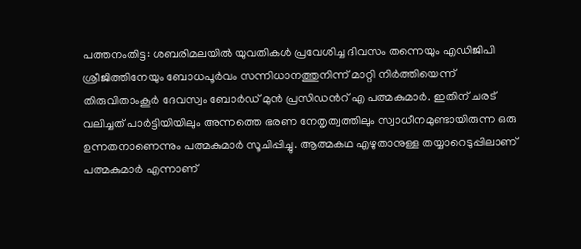പത്തനംതിട്ട: ശബരിമലയിൽ യുവതികൾ പ്രവേശിച്ച ദിവസം തന്നെയും എഡിജിപി ശ്രീജിത്തിനേയും ബോധപൂർവം സന്നിധാനത്തുനിന്ന് മാറ്റി നിർത്തിയെന്ന് തിരുവിതാംകൂർ ദേവസ്വം ബോർഡ് മുൻ പ്രസിഡന്‍റ് എ പത്മകുമാർ. ഇതിന് ചരട് വലിച്ചത് പാര്‍ട്ടിയിയിലും അന്നത്തെ ഭരണ നേതൃത്വത്തിലും സ്വാധീനമുണ്ടായിരുന്ന ഒരു ഉന്നതനാണെന്നും പത്മകുമാർ സൂചിപ്പിച്ചു. ആത്മകഥ എഴുതാനുള്ള തയ്യാറെടുപ്പിലാണ് പത്മകുമാർ എന്നാണ്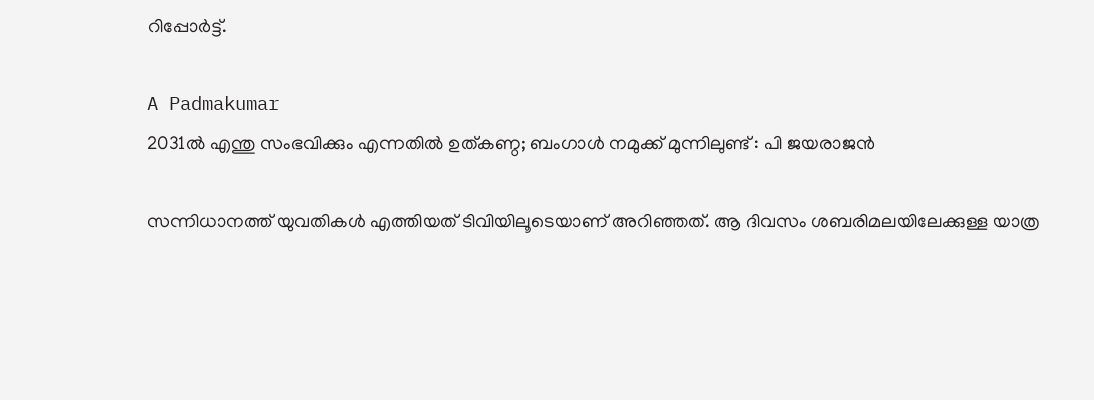റിപ്പോർട്ട്.

A Padmakumar
2031ല്‍ എന്തു സംഭവിക്കും എന്നതില്‍ ഉത്കണ്ഠ; ബംഗാള്‍ നമുക്ക് മുന്നിലുണ്ട് : പി ജയരാജന്‍

സന്നിധാനത്ത് യുവതികൾ എത്തിയത് ടിവിയിലൂടെയാണ് അറിഞ്ഞത്. ആ ദിവസം ശബരിമലയിലേക്കുള്ള യാത്ര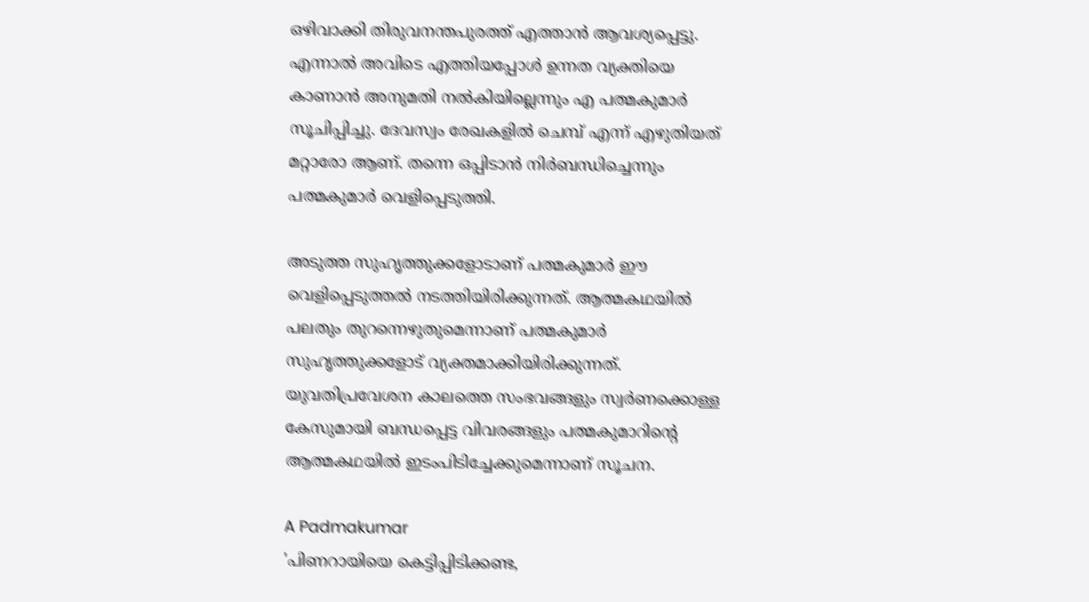ഒഴിവാക്കി തിരുവനന്തപുരത്ത് എത്താൻ ആവശ്യപ്പെട്ടു. എന്നാല്‍ അവിടെ എത്തിയപ്പോൾ ഉന്നത വ്യക്തിയെ കാണാൻ അനുമതി നൽകിയില്ലെന്നും എ പത്മകുമാർ സൂചിപ്പിച്ചു. ദേവസ്വം രേഖകളിൽ ചെമ്പ് എന്ന് എഴുതിയത് മറ്റാരോ ആണ്. തന്നെ ഒപ്പിടാൻ നിർബന്ധിച്ചെന്നും പത്മകുമാർ വെളിപ്പെടുത്തി.

അടുത്ത സുഹൃത്തുക്കളോടാണ് പത്മകുമാര്‍ ഈ വെളിപ്പെടുത്തല്‍ നടത്തിയിരിക്കുന്നത്. ആത്മകഥയില്‍ പലതും തുറന്നെഴുതുമെന്നാണ് പത്മകുമാര്‍ സുഹൃത്തുക്കളോട് വ്യക്തമാക്കിയിരിക്കുന്നത്. യുവതിപ്രവേശന കാലത്തെ സംഭവങ്ങളും സ്വർണക്കൊള്ള കേസുമായി ബന്ധപ്പെട്ട വിവരങ്ങളും പത്മകുമാറിന്‍റെ ആത്മകഥയിൽ ഇടംപിടിച്ചേക്കുമെന്നാണ് സൂചന.

A Padmakumar
'പിണറായിയെ കെട്ടിപ്പിടിക്കണ്ട,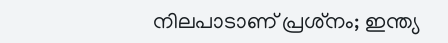നിലപാടാണ് പ്രശ്‌നം; ഇന്ത്യ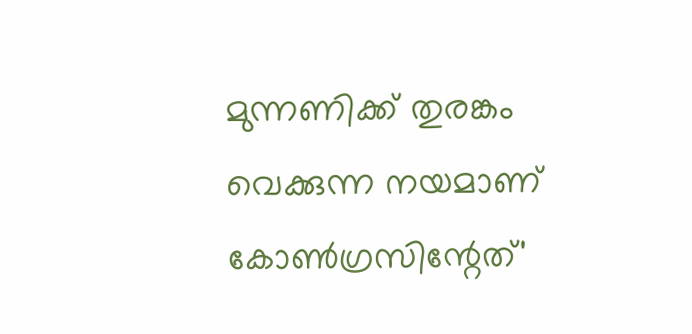മുന്നണിക്ക് തുരങ്കം വെക്കുന്ന നയമാണ് കോണ്‍ഗ്രസിന്റേത്'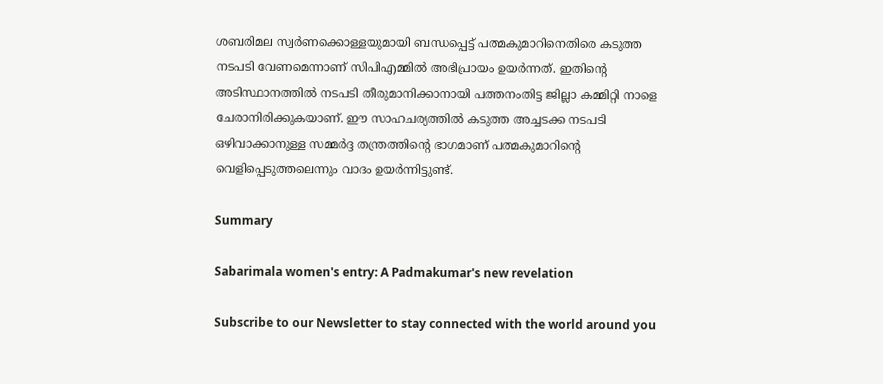ശബരിമല സ്വർണക്കൊള്ളയുമായി ബന്ധപ്പെട്ട് പത്മകുമാറിനെതിരെ കടുത്ത നടപടി വേണമെന്നാണ് സിപിഎമ്മിൽ അഭിപ്രായം ഉയർന്നത്. ഇതിന്റെ അടിസ്ഥാനത്തിൽ നടപടി തീരുമാനിക്കാനായി പത്തനംതിട്ട ജില്ലാ കമ്മിറ്റി നാളെ ചേരാനിരിക്കുകയാണ്. ഈ സാഹചര്യത്തിൽ കടുത്ത അച്ചടക്ക നടപടി ഒഴിവാക്കാനുള്ള സമ്മർദ്ദ തന്ത്രത്തിന്റെ ഭാഗമാണ് പത്മകുമാറിന്റെ വെളിപ്പെടുത്തലെന്നും വാദം ഉയർന്നിട്ടുണ്ട്.

Summary

Sabarimala women's entry: A Padmakumar's new revelation

Subscribe to our Newsletter to stay connected with the world around you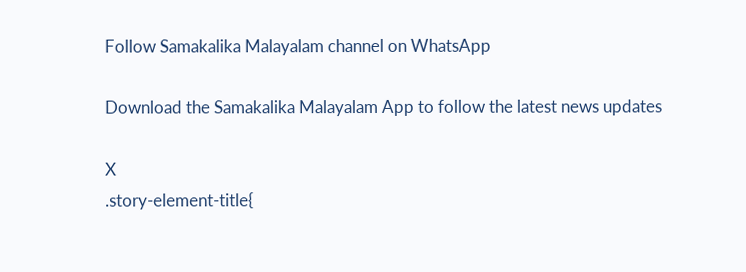Follow Samakalika Malayalam channel on WhatsApp

Download the Samakalika Malayalam App to follow the latest news updates

X
.story-element-title{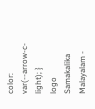color: var(--arrow-c-light); }
logo
Samakalika Malayalam -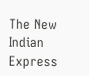The New Indian Express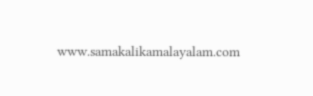www.samakalikamalayalam.com